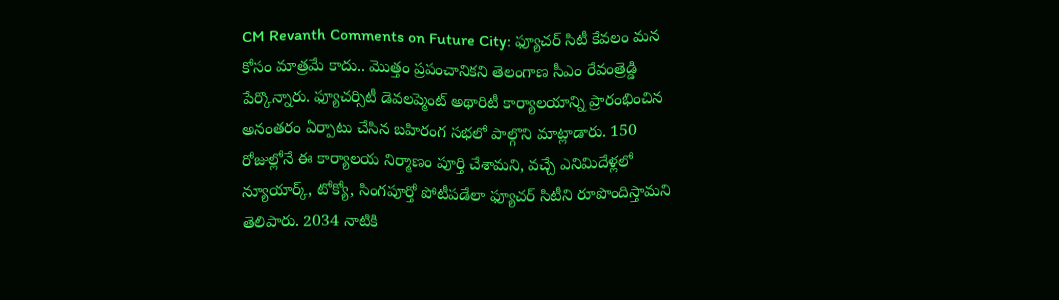CM Revanth Comments on Future City: ఫ్యూచర్ సిటీ కేవలం మన కోసం మాత్రమే కాదు.. మొత్తం ప్రపంచానికని తెలంగాణ సీఎం రేవంత్రెడ్డి పేర్కొన్నారు. ఫ్యూచర్సిటీ డెవలప్మెంట్ అథారిటీ కార్యాలయాన్ని ప్రారంభించిన అనంతరం ఏర్పాటు చేసిన బహిరంగ సభలో పాల్గొని మాట్లాడారు. 150 రోజుల్లోనే ఈ కార్యాలయ నిర్మాణం పూర్తి చేశామని, వచ్చే ఎనిమిదేళ్లలో న్యూయార్క్, టోక్యో, సింగపూర్తో పోటీపడేలా ఫ్యూచర్ సిటీని రూపొందిస్తామని తెలిపారు. 2034 నాటికి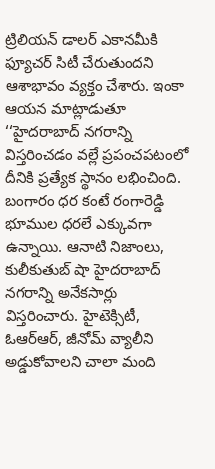ట్రిలియన్ డాలర్ ఎకానమీకి ఫ్యూచర్ సిటీ చేరుతుందని ఆశాభావం వ్యక్తం చేశారు. ఇంకా ఆయన మాట్లాడుతూ ‘‘హైదరాబాద్ నగరాన్ని విస్తరించడం వల్లే ప్రపంచపటంలో దీనికి ప్రత్యేక స్థానం లభించింది. బంగారం ధర కంటే రంగారెడ్డి భూముల ధరలే ఎక్కువగా ఉన్నాయి. ఆనాటి నిజాంలు, కులీకుతుబ్ షా హైదరాబాద్ నగరాన్ని అనేకసార్లు విస్తరించారు. హైటెక్సిటీ, ఓఆర్ఆర్, జీనోమ్ వ్యాలీని అడ్డుకోవాలని చాలా మంది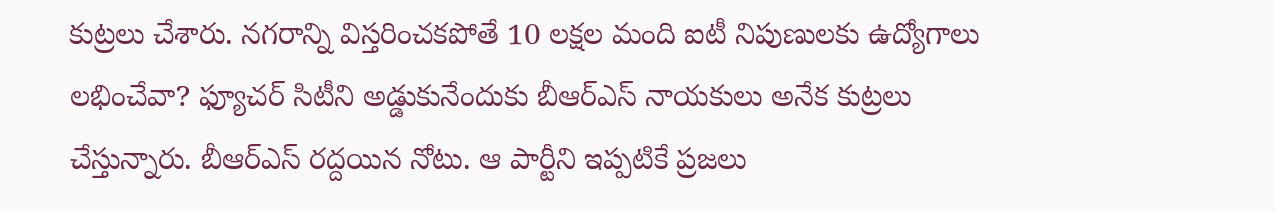కుట్రలు చేశారు. నగరాన్ని విస్తరించకపోతే 10 లక్షల మంది ఐటీ నిపుణులకు ఉద్యోగాలు లభించేవా? ఫ్యూచర్ సిటీని అడ్డుకునేందుకు బీఆర్ఎస్ నాయకులు అనేక కుట్రలు చేస్తున్నారు. బీఆర్ఎస్ రద్దయిన నోటు. ఆ పార్టీని ఇప్పటికే ప్రజలు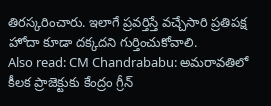తిరస్కరించారు. ఇలాగే ప్రవర్తిస్తే వచ్చేసారి ప్రతిపక్ష హోదా కూడా దక్కదని గుర్తించుకోవాలి.
Also read: CM Chandrababu: అమరావతిలో కీలక ప్రాజెక్టుకు కేంద్రం గ్రీన్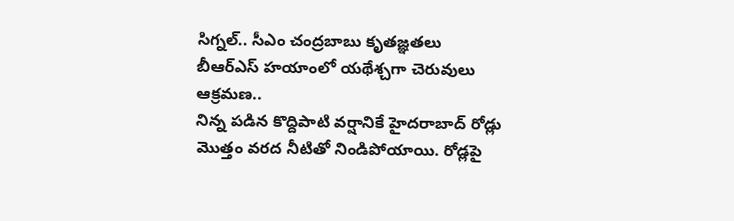సిగ్నల్.. సీఎం చంద్రబాబు కృతజ్ఞతలు
బీఆర్ఎస్ హయాంలో యథేశ్చగా చెరువులు ఆక్రమణ..
నిన్న పడిన కొద్దిపాటి వర్షానికే హైదరాబాద్ రోడ్లు మొత్తం వరద నీటితో నిండిపోయాయి. రోడ్లపై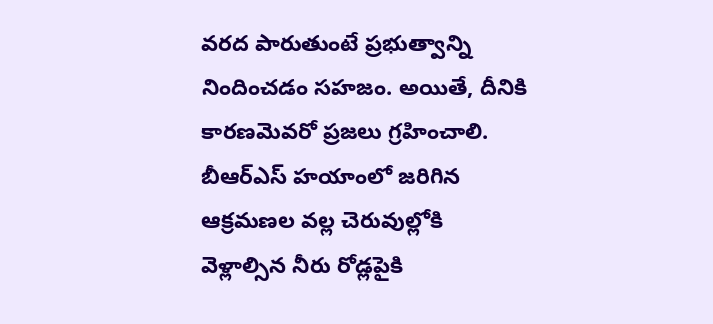వరద పారుతుంటే ప్రభుత్వాన్ని నిందించడం సహజం. అయితే, దీనికి కారణమెవరో ప్రజలు గ్రహించాలి. బీఆర్ఎస్ హయాంలో జరిగిన ఆక్రమణల వల్ల చెరువుల్లోకి వెళ్లాల్సిన నీరు రోడ్లపైకి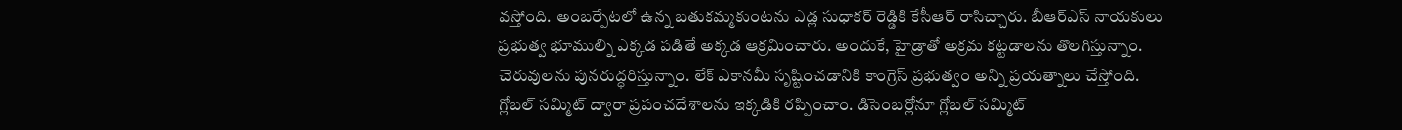వస్తోంది. అంబర్పేటలో ఉన్న బతుకమ్మకుంటను ఎడ్ల సుధాకర్ రెడ్డికి కేసీఆర్ రాసిచ్చారు. బీఆర్ఎస్ నాయకులు ప్రభుత్వ భూముల్ని ఎక్కడ పడితే అక్కడ ఆక్రమించారు. అందుకే, హైడ్రాతో అక్రమ కట్టడాలను తొలగిస్తున్నాం. చెరువులను పునరుద్ధరిస్తున్నాం. లేక్ ఎకానమీ సృష్టించడానికి కాంగ్రెస్ ప్రభుత్వం అన్ని ప్రయత్నాలు చేస్తోంది. గ్లోబల్ సమ్మిట్ ద్వారా ప్రపంచదేశాలను ఇక్కడికి రప్పించాం. డిసెంబర్లోనూ గ్లోబల్ సమ్మిట్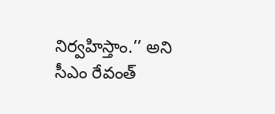నిర్వహిస్తాం.’’ అని సీఎం రేవంత్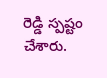రెడ్డి స్పష్టం చేశారు.